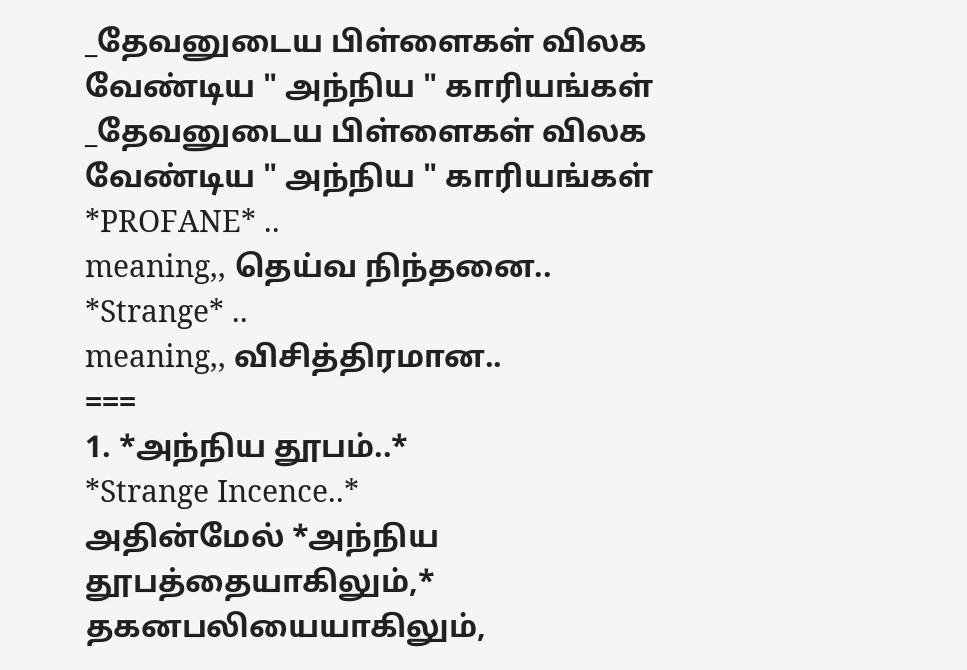_தேவனுடைய பிள்ளைகள் விலக வேண்டிய " அந்நிய " காரியங்கள்
_தேவனுடைய பிள்ளைகள் விலக வேண்டிய " அந்நிய " காரியங்கள்
*PROFANE* ..
meaning,, தெய்வ நிந்தனை..
*Strange* ..
meaning,, விசித்திரமான..
===
1. *அந்நிய தூபம்..*
*Strange Incence..*
அதின்மேல் *அந்நிய தூபத்தையாகிலும்,* தகனபலியையாகிலும்,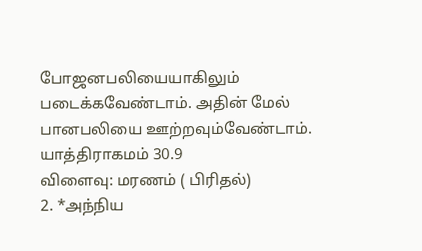போஜனபலியையாகிலும் படைக்கவேண்டாம். அதின் மேல் பானபலியை ஊற்றவும்வேண்டாம்.
யாத்திராகமம் 30.9
விளைவு: மரணம் ( பிரிதல்)
2. *அந்நிய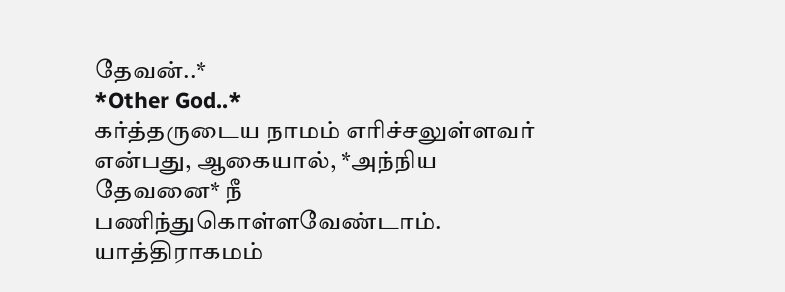தேவன்..*
*Other God..*
கர்த்தருடைய நாமம் எரிச்சலுள்ளவர் என்பது, ஆகையால், *அந்நிய தேவனை* நீ பணிந்துகொள்ளவேண்டாம்.
யாத்திராகமம்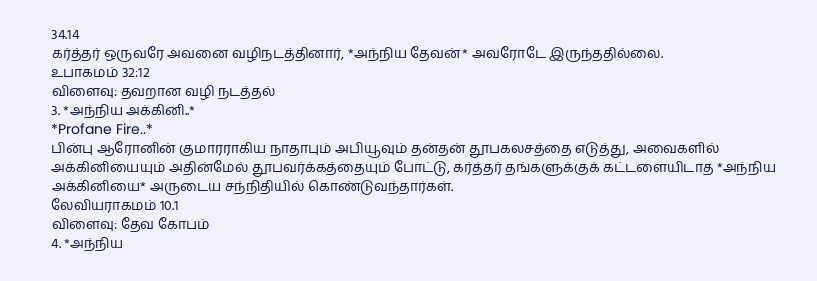34.14
கர்த்தர் ஒருவரே அவனை வழிநடத்தினார், *அந்நிய தேவன்* அவரோடே இருந்ததில்லை.
உபாகமம் 32:12
விளைவு: தவறான வழி நடத்தல்
3. *அந்நிய அக்கினி..*
*Profane Fire..*
பின்பு ஆரோனின் குமாரராகிய நாதாபும் அபியூவும் தன்தன் தூபகலசத்தை எடுத்து, அவைகளில் அக்கினியையும் அதின்மேல் தூபவர்க்கத்தையும் போட்டு, கர்த்தர் தங்களுக்குக் கட்டளையிடாத *அந்நிய அக்கினியை* அருடைய சந்நிதியில் கொண்டுவந்தார்கள்.
லேவியராகமம் 10.1
விளைவு: தேவ கோபம்
4. *அந்நிய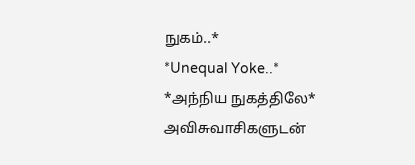நுகம்..*
*Unequal Yoke..*
*அந்நிய நுகத்திலே* அவிசுவாசிகளுடன்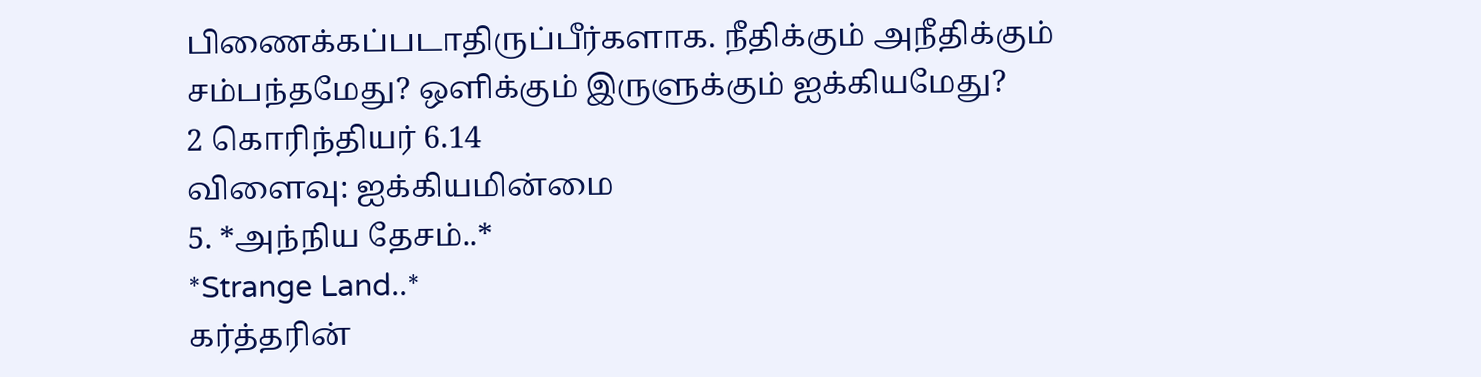பிணைக்கப்படாதிருப்பீர்களாக. நீதிக்கும் அநீதிக்கும் சம்பந்தமேது? ஒளிக்கும் இருளுக்கும் ஐக்கியமேது?
2 கொரிந்தியர் 6.14
விளைவு: ஐக்கியமின்மை
5. *அந்நிய தேசம்..*
*Strange Land..*
கர்த்தரின்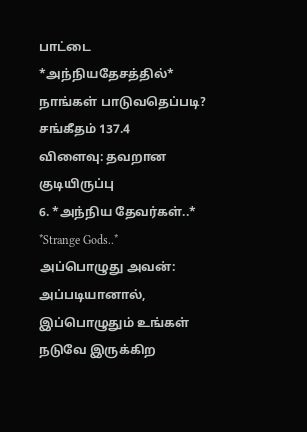பாட்டை *அந்நியதேசத்தில்* நாங்கள் பாடுவதெப்படி?
சங்கீதம் 137.4
விளைவு: தவறான குடியிருப்பு
6. *அந்நிய தேவர்கள்..*
*Strange Gods..*
அப்பொழுது அவன்: அப்படியானால், இப்பொழுதும் உங்கள் நடுவே இருக்கிற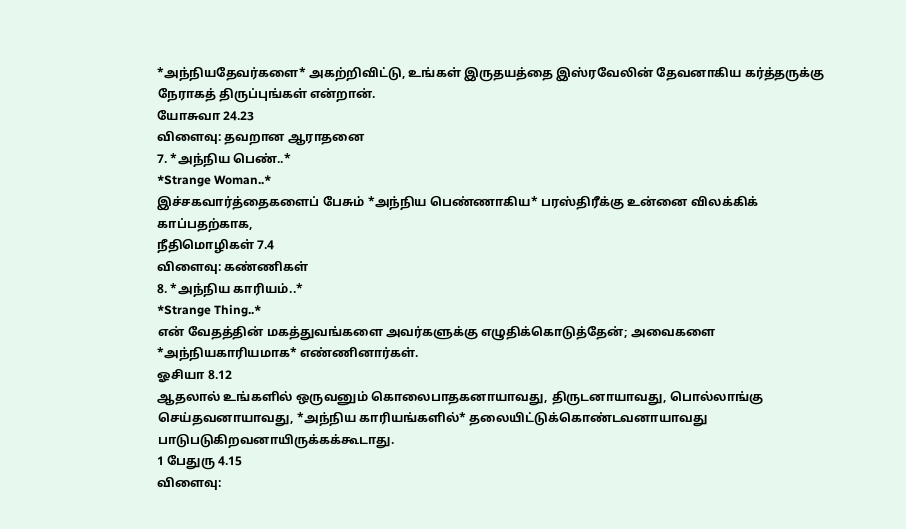*அந்நியதேவர்களை* அகற்றிவிட்டு, உங்கள் இருதயத்தை இஸ்ரவேலின் தேவனாகிய கர்த்தருக்கு நேராகத் திருப்புங்கள் என்றான்.
யோசுவா 24.23
விளைவு: தவறான ஆராதனை
7. *அந்நிய பெண்..*
*Strange Woman..*
இச்சகவார்த்தைகளைப் பேசும் *அந்நிய பெண்ணாகிய* பரஸ்திரீக்கு உன்னை விலக்கிக் காப்பதற்காக,
நீதிமொழிகள் 7.4
விளைவு: கண்ணிகள்
8. *அந்நிய காரியம்..*
*Strange Thing..*
என் வேதத்தின் மகத்துவங்களை அவர்களுக்கு எழுதிக்கொடுத்தேன்; அவைகளை *அந்நியகாரியமாக* எண்ணினார்கள்.
ஓசியா 8.12
ஆதலால் உங்களில் ஒருவனும் கொலைபாதகனாயாவது, திருடனாயாவது, பொல்லாங்கு செய்தவனாயாவது, *அந்நிய காரியங்களில்* தலையிட்டுக்கொண்டவனாயாவது பாடுபடுகிறவனாயிருக்கக்கூடாது.
1 பேதுரு 4.15
விளைவு: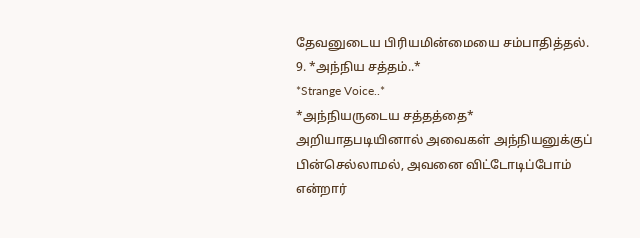தேவனுடைய பிரியமின்மையை சம்பாதித்தல்.
9. *அந்நிய சத்தம்..*
*Strange Voice..*
*அந்நியருடைய சத்தத்தை* அறியாதபடியினால் அவைகள் அந்நியனுக்குப் பின்செல்லாமல், அவனை விட்டோடிப்போம் என்றார்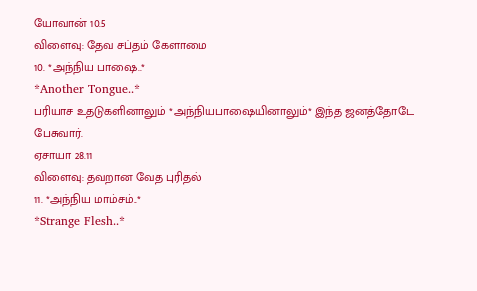யோவான் 10.5
விளைவு: தேவ சப்தம் கேளாமை
10. *அந்நிய பாஷை..*
*Another Tongue..*
பரியாச உதடுகளினாலும் *அந்நியபாஷையினாலும்* இந்த ஜனத்தோடே பேசுவார்.
ஏசாயா 28.11
விளைவு: தவறான வேத புரிதல்
11. *அந்நிய மாம்சம்..*
*Strange Flesh..*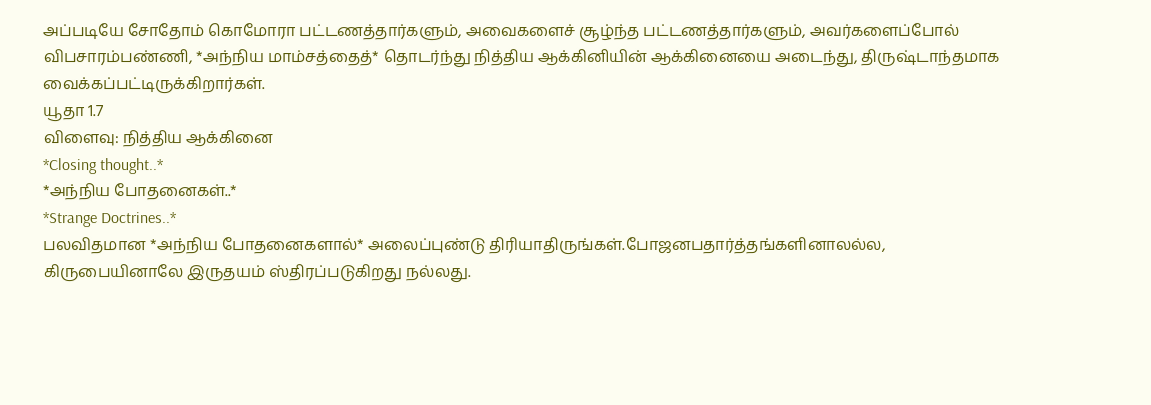அப்படியே சோதோம் கொமோரா பட்டணத்தார்களும், அவைகளைச் சூழ்ந்த பட்டணத்தார்களும், அவர்களைப்போல் விபசாரம்பண்ணி, *அந்நிய மாம்சத்தைத்* தொடர்ந்து நித்திய ஆக்கினியின் ஆக்கினையை அடைந்து, திருஷ்டாந்தமாக வைக்கப்பட்டிருக்கிறார்கள்.
யூதா 1.7
விளைவு: நித்திய ஆக்கினை
*Closing thought..*
*அந்நிய போதனைகள்..*
*Strange Doctrines..*
பலவிதமான *அந்நிய போதனைகளால்* அலைப்புண்டு திரியாதிருங்கள்.போஜனபதார்த்தங்களினாலல்ல, கிருபையினாலே இருதயம் ஸ்திரப்படுகிறது நல்லது.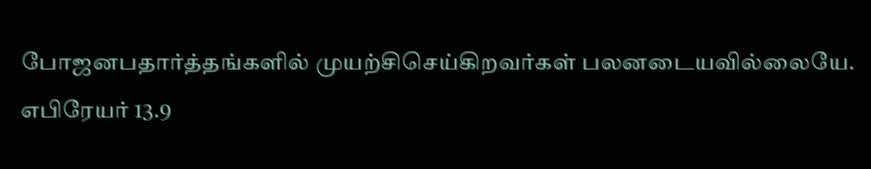போஜனபதார்த்தங்களில் முயற்சிசெய்கிறவர்கள் பலனடையவில்லையே.
எபிரேயர் 13.9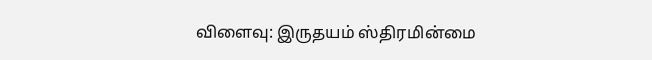விளைவு: இருதயம் ஸ்திரமின்மை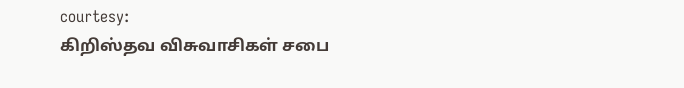courtesy:
கிறிஸ்தவ விசுவாசிகள் சபை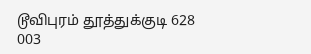டூவிபுரம் தூத்துக்குடி 628 003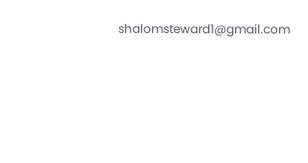shalomsteward1@gmail.com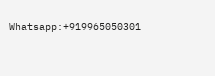Whatsapp:+919965050301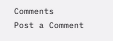Comments
Post a Comment